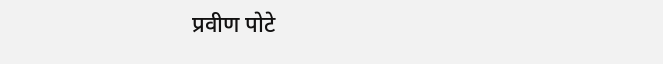प्रवीण पोटे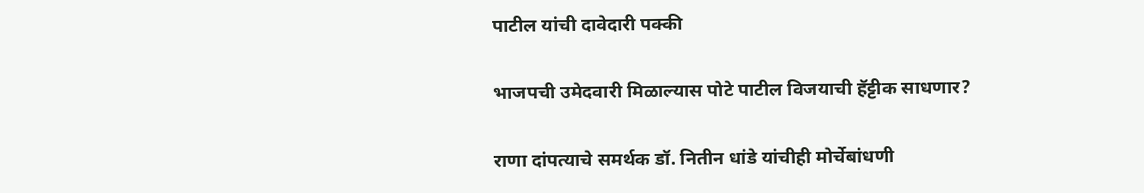पाटील यांची दावेदारी पक्की

भाजपची उमेदवारी मिळाल्यास पोटे पाटील विजयाची हॅट्टीक साधणार?

राणा दांपत्याचे समर्थक डॉ. नितीन धांडे यांचीही मोर्चेबांधणी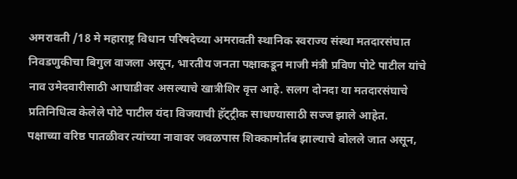अमरावती /18 मे महाराष्ट्र विधान परिषदेच्या अमरावती स्थानिक स्वराज्य संस्था मतदारसंघात निवडणुकीचा बिगुल वाजला असून, भारतीय जनता पक्षाकडून माजी मंत्री प्रविण पोटे पाटील यांचे नाव उमेदवारीसाठी आघाडीवर असल्याचे खात्रीशिर वृत्त आहे. सलग दोनदा या मतदारसंघाचे प्रतिनिधित्व केलेले पोटे पाटील यंदा विजयाची हॅट्ट्रीक साधण्यासाठी सज्ज झाले आहेत.
पक्षाच्या वरिष्ठ पातळीवर त्यांच्या नावावर जवळपास शिक्कामोर्तब झाल्याचे बोलले जात असून,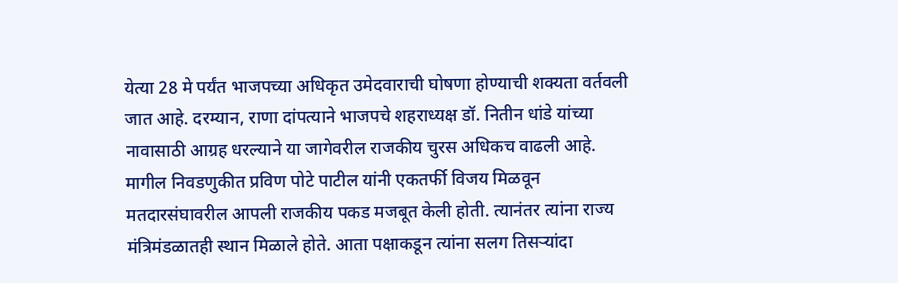येत्या 28 मे पर्यंत भाजपच्या अधिकृत उमेदवाराची घोषणा होण्याची शक्यता वर्तवली जात आहे. दरम्यान, राणा दांपत्याने भाजपचे शहराध्यक्ष डॉ. नितीन धांडे यांच्या नावासाठी आग्रह धरल्याने या जागेवरील राजकीय चुरस अधिकच वाढली आहे. मागील निवडणुकीत प्रविण पोटे पाटील यांनी एकतर्फी विजय मिळवून मतदारसंघावरील आपली राजकीय पकड मजबूत केली होती. त्यानंतर त्यांना राज्य मंत्रिमंडळातही स्थान मिळाले होते. आता पक्षाकडून त्यांना सलग तिसर्‍यांदा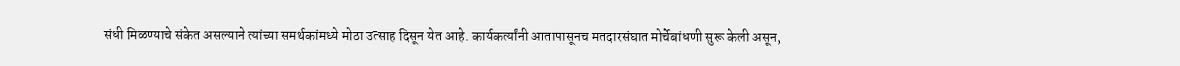संधी मिळण्याचे संकेत असल्याने त्यांच्या समर्थकांमध्ये मोठा उत्साह दिसून येत आहे. कार्यकर्त्यांनी आतापासूनच मतदारसंघात मोर्चेबांधणी सुरू केली असून,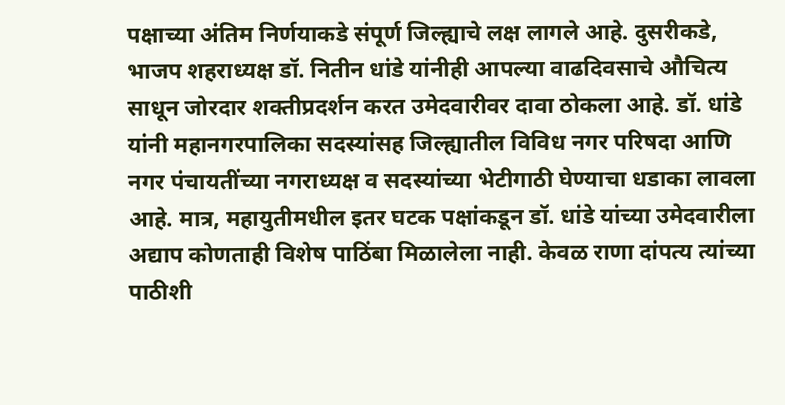पक्षाच्या अंतिम निर्णयाकडे संपूर्ण जिल्ह्याचे लक्ष लागले आहे. दुसरीकडे, भाजप शहराध्यक्ष डॉ. नितीन धांडे यांनीही आपल्या वाढदिवसाचे औचित्य साधून जोरदार शक्तीप्रदर्शन करत उमेदवारीवर दावा ठोकला आहे. डॉ. धांडे यांनी महानगरपालिका सदस्यांसह जिल्ह्यातील विविध नगर परिषदा आणि नगर पंचायतींच्या नगराध्यक्ष व सदस्यांच्या भेटीगाठी घेण्याचा धडाका लावला आहे. मात्र, महायुतीमधील इतर घटक पक्षांकडून डॉ. धांडे यांच्या उमेदवारीला अद्याप कोणताही विशेष पाठिंबा मिळालेला नाही. केवळ राणा दांपत्य त्यांच्या पाठीशी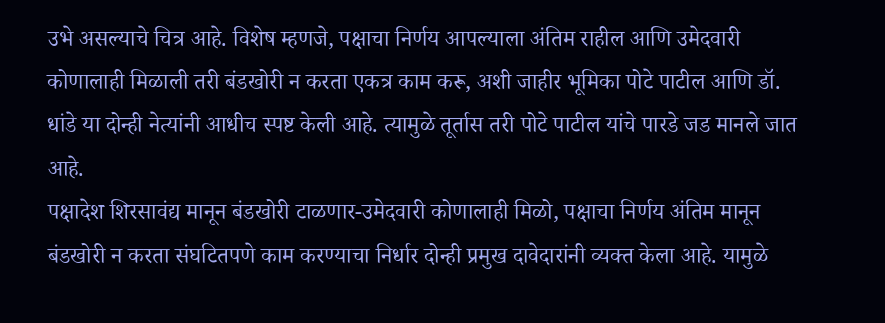उभे असल्याचे चित्र आहे. विशेष म्हणजे, पक्षाचा निर्णय आपल्याला अंतिम राहील आणि उमेदवारी कोणालाही मिळाली तरी बंडखोरी न करता एकत्र काम करू, अशी जाहीर भूमिका पोटे पाटील आणि डॉ. धांडे या दोन्ही नेत्यांनी आधीच स्पष्ट केली आहे. त्यामुळे तूर्तास तरी पोटे पाटील यांचे पारडे जड मानले जात आहे.
पक्षादेश शिरसावंद्य मानून बंडखोरी टाळणार-उमेदवारी कोणालाही मिळो, पक्षाचा निर्णय अंतिम मानून बंडखोरी न करता संघटितपणे काम करण्याचा निर्धार दोन्ही प्रमुख दावेदारांनी व्यक्त केला आहे. यामुळे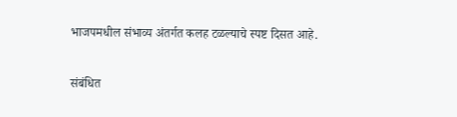भाजपमधील संभाव्य अंतर्गत कलह टळल्याचे स्पष्ट दिसत आहे.

संबंधित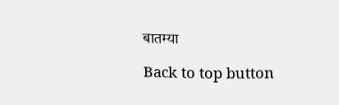बातम्या

Back to top button